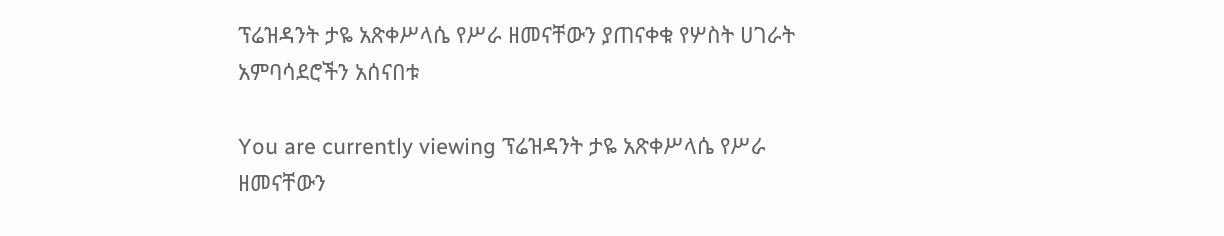ፕሬዝዳንት ታዬ አጽቀሥላሴ የሥራ ዘመናቸውን ያጠናቀቁ የሦስት ሀገራት አምባሳደሮችን አሰናበቱ

You are currently viewing ፕሬዝዳንት ታዬ አጽቀሥላሴ የሥራ ዘመናቸውን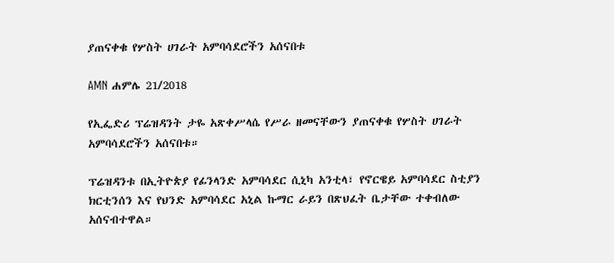ያጠናቀቁ የሦስት ሀገራት አምባሳደሮችን አሰናበቱ

AMN ሐምሌ 21/2018

የኢፌድሪ ፕሬዝዳንት ታዬ አጽቀሥላሴ የሥራ ዘመናቸውን ያጠናቀቁ የሦስት ሀገራት አምባሳደሮችን አሰናበቱ።

ፕሬዝዳንቱ በኢትዮጵያ የፊንላንድ አምባሳደር ሲኒካ አንቲላ፣ የኖርዌይ አምባሳደር ስቲያን ክርቲንሰን እና የህንድ አምባሳደር አኒል ኩማር ራይን በጽህፈት ቤታቸው ተቀብለው አሰናብተዋል።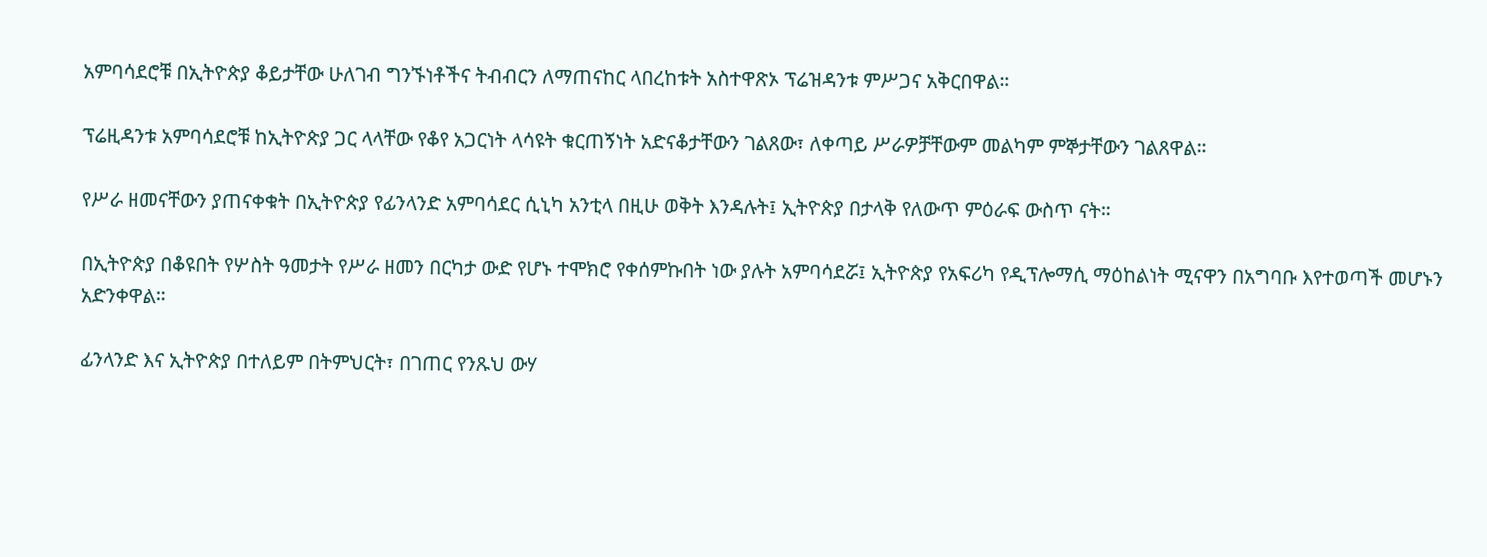አምባሳደሮቹ በኢትዮጵያ ቆይታቸው ሁለገብ ግንኙነቶችና ትብብርን ለማጠናከር ላበረከቱት አስተዋጽኦ ፕሬዝዳንቱ ምሥጋና አቅርበዋል።

ፕሬዚዳንቱ አምባሳደሮቹ ከኢትዮጵያ ጋር ላላቸው የቆየ አጋርነት ላሳዩት ቁርጠኝነት አድናቆታቸውን ገልጸው፣ ለቀጣይ ሥራዎቻቸውም መልካም ምኞታቸውን ገልጸዋል።

የሥራ ዘመናቸውን ያጠናቀቁት በኢትዮጵያ የፊንላንድ አምባሳደር ሲኒካ አንቲላ በዚሁ ወቅት እንዳሉት፤ ኢትዮጵያ በታላቅ የለውጥ ምዕራፍ ውስጥ ናት።

በኢትዮጵያ በቆዩበት የሦስት ዓመታት የሥራ ዘመን በርካታ ውድ የሆኑ ተሞክሮ የቀሰምኩበት ነው ያሉት አምባሳደሯ፤ ኢትዮጵያ የአፍሪካ የዲፕሎማሲ ማዕከልነት ሚናዋን በአግባቡ እየተወጣች መሆኑን አድንቀዋል።

ፊንላንድ እና ኢትዮጵያ በተለይም በትምህርት፣ በገጠር የንጹህ ውሃ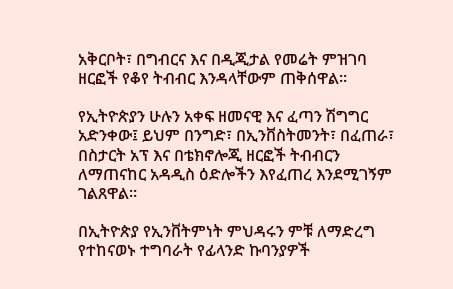አቅርቦት፣ በግብርና እና በዲጂታል የመሬት ምዝገባ ዘርፎች የቆየ ትብብር እንዳላቸውም ጠቅሰዋል።

የኢትዮጵያን ሁሉን አቀፍ ዘመናዊ እና ፈጣን ሽግግር አድንቀው፤ ይህም በንግድ፣ በኢንቨስትመንት፣ በፈጠራ፣ በስታርት አፕ እና በቴክኖሎጂ ዘርፎች ትብብርን ለማጠናከር አዳዲስ ዕድሎችን እየፈጠረ እንደሚገኝም ገልጸዋል።

በኢትዮጵያ የኢንቨትምነት ምህዳሩን ምቹ ለማድረግ የተከናወኑ ተግባራት የፊላንድ ኩባንያዎች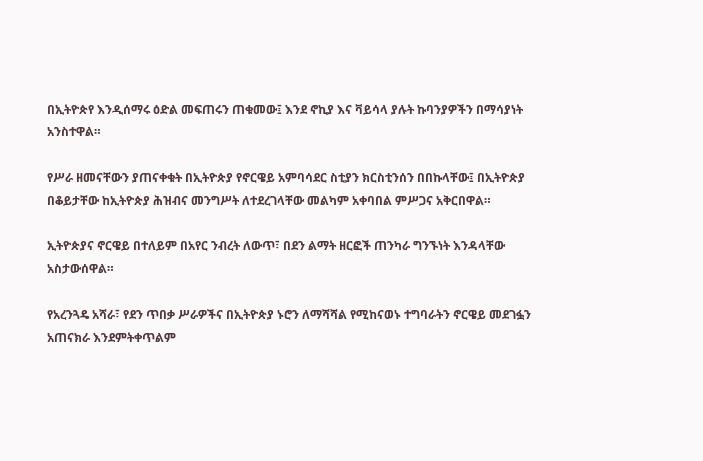በኢትዮጵየ እንዲሰማሩ ዕድል መፍጠሩን ጠቁመው፤ እንደ ኖኪያ እና ቫይሳላ ያሉት ኩባንያዎችን በማሳያነት አንስተዋል።

የሥራ ዘመናቸውን ያጠናቀቁት በኢትዮጵያ የኖርዌይ አምባሳደር ስቲያን ክርስቲንሰን በበኩላቸው፤ በኢትዮጵያ በቆይታቸው ከኢትዮጵያ ሕዝብና መንግሥት ለተደረገላቸው መልካም አቀባበል ምሥጋና አቅርበዋል።

ኢትዮጵያና ኖርዌይ በተለይም በአየር ንብረት ለውጥ፣ በደን ልማት ዘርፎች ጠንካራ ግንኙነት እንዳላቸው አስታውሰዋል።

የአረንጓዴ አሻራ፣ የደን ጥበቃ ሥራዎችና በኢትዮጵያ ኑሮን ለማሻሻል የሚከናወኑ ተግባራትን ኖርዌይ መደገፏን አጠናክራ እንደምትቀጥልም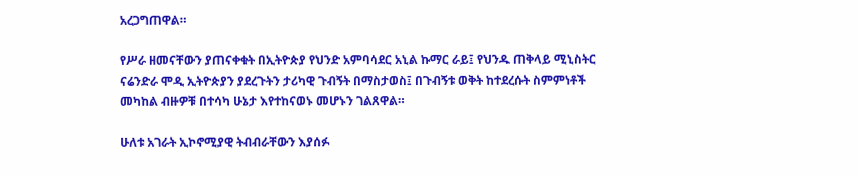አረጋግጠዋል።

የሥራ ዘመናቸውን ያጠናቀቁት በኢትዮጵያ የህንድ አምባሳደር አኒል ኩማር ራይ፤ የህንዱ ጠቅላይ ሚኒስትር ናሬንድራ ሞዲ ኢትዮጵያን ያደረጉትን ታሪካዊ ጉብኝት በማስታወስ፤ በጉብኝቱ ወቅት ከተደረሱት ስምምነቶች መካከል ብዙዎቹ በተሳካ ሁኔታ እየተከናወኑ መሆኑን ገልጸዋል።

ሁለቱ አገራት ኢኮኖሚያዊ ትብብራቸውን እያሰፉ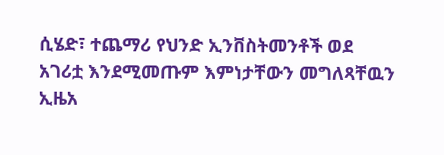ሲሄድ፣ ተጨማሪ የህንድ ኢንቨስትመንቶች ወደ አገሪቷ እንደሚመጡም እምነታቸውን መግለጻቸዉን ኢዜአ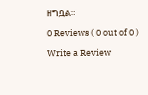ዘግቧል።

0 Reviews ( 0 out of 0 )

Write a Review